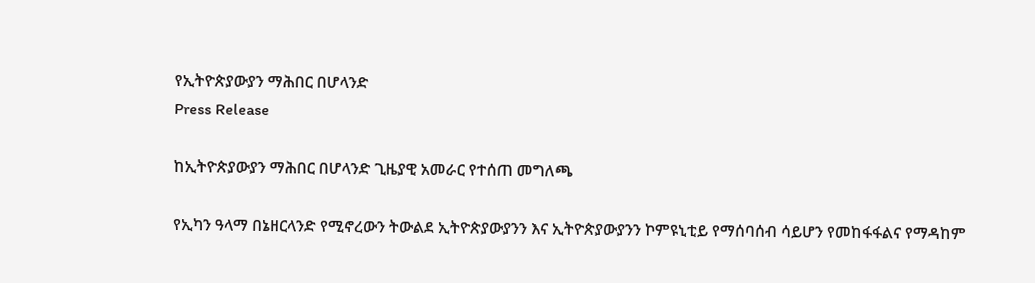የኢትዮጵያውያን ማሕበር በሆላንድ
Press Release

ከኢትዮጵያውያን ማሕበር በሆላንድ ጊዜያዊ አመራር የተሰጠ መግለጫ

የኢካን ዓላማ በኔዘርላንድ የሚኖረውን ትውልደ ኢትዮጵያውያንን እና ኢትዮጵያውያንን ኮምዩኒቲይ የማሰባሰብ ሳይሆን የመከፋፋልና የማዳከም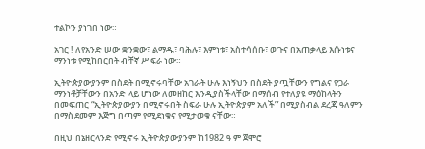ተልኮን ያነገበ ነው።

አገር ! ለየአንድ ሠው ቋንቋው፣ ልማዱ፣ ባሕሉ፣ እምነቱ፣ አስተሳሰቡ፣ ወጉና በአጠቃላይ እሱነቱና ማንነቱ የሚከበርበት ብቸኛ ሥፍራ ነው።

ኢትዮጵያውያንም በስደት በሚኖሩባቸው አገራት ሁሉ እነኝህን በስደት ያጧቸውን የግልና የጋራ ማንነቶቻቸውን በአንድ ላይ ሆነው ለመዘከር እንዲያስችላቸው በማሰብ የተለያዩ ማዕከላትን በመፍጠር “ኢትዮጵያውያን በሚኖሩበት ስፍራ ሁሉ ኢትዮጵያም አለች” በሚያስብል ደረጃ ዓለምን በማስደመም እጅግ በጣም የሚደነቁና የሚታወቁ ናቸው።

በዚህ በኔዘርላንድ የሚኖሩ ኢትዮጵያውያንም ከ1982 ዓ ም ጀሞሮ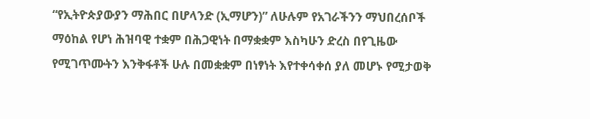“የኢትዮጵያውያን ማሕበር በሆላንድ (ኢማሆን)” ለሁሉም የአገራችንን ማህበረሰቦች ማዕከል የሆነ ሕዝባዊ ተቋም በሕጋዊነት በማቋቋም እስካሁን ድረስ በየጊዜው የሚገጥሙትን እንቅፋቶች ሁሉ በመቋቋም በነፃነት እየተቀሳቀሰ ያለ መሆኑ የሚታወቅ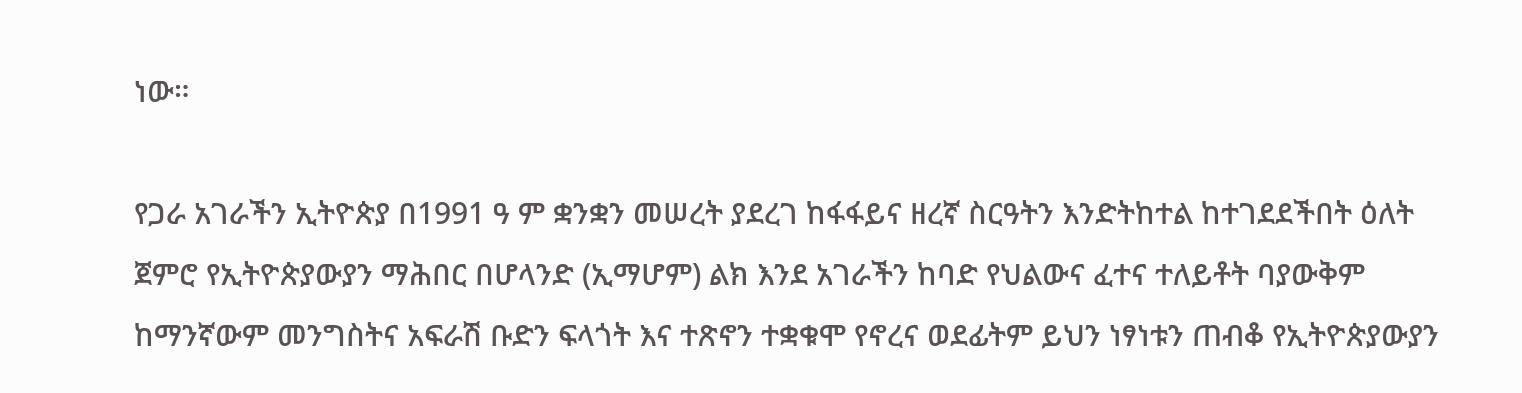ነው።

የጋራ አገራችን ኢትዮጵያ በ1991 ዓ ም ቋንቋን መሠረት ያደረገ ከፋፋይና ዘረኛ ስርዓትን እንድትከተል ከተገደደችበት ዕለት ጀምሮ የኢትዮጵያውያን ማሕበር በሆላንድ (ኢማሆም) ልክ እንደ አገራችን ከባድ የህልውና ፈተና ተለይቶት ባያውቅም ከማንኛውም መንግስትና አፍራሽ ቡድን ፍላጎት እና ተጽኖን ተቋቁሞ የኖረና ወደፊትም ይህን ነፃነቱን ጠብቆ የኢትዮጵያውያን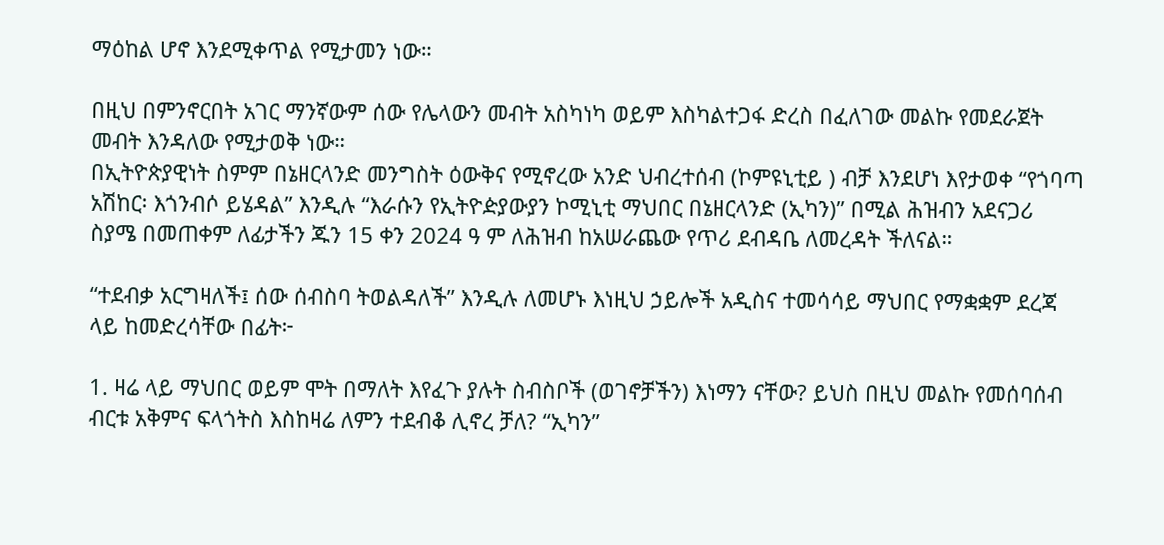ማዕከል ሆኖ እንደሚቀጥል የሚታመን ነው።

በዚህ በምንኖርበት አገር ማንኛውም ሰው የሌላውን መብት አስካነካ ወይም እስካልተጋፋ ድረስ በፈለገው መልኩ የመደራጀት መብት እንዳለው የሚታወቅ ነው።
በኢትዮጵያዊነት ስምም በኔዘርላንድ መንግስት ዕውቅና የሚኖረው አንድ ህብረተሰብ (ኮምዩኒቲይ ) ብቻ እንደሆነ እየታወቀ “የጎባጣ አሽከር፡ እጎንብሶ ይሄዳል” እንዲሉ “እራሱን የኢትዮዽያውያን ኮሚኒቲ ማህበር በኔዘርላንድ (ኢካን)” በሚል ሕዝብን አደናጋሪ ስያሜ በመጠቀም ለፊታችን ጁን 15 ቀን 2024 ዓ ም ለሕዝብ ከአሠራጨው የጥሪ ደብዳቤ ለመረዳት ችለናል።

“ተደብቃ አርግዛለች፤ ሰው ሰብስባ ትወልዳለች” እንዲሉ ለመሆኑ እነዚህ ኃይሎች አዲስና ተመሳሳይ ማህበር የማቋቋም ደረጃ ላይ ከመድረሳቸው በፊት፦

1. ዛሬ ላይ ማህበር ወይም ሞት በማለት እየፈጉ ያሉት ስብስቦች (ወገኖቻችን) እነማን ናቸው? ይህስ በዚህ መልኩ የመሰባሰብ ብርቱ አቅምና ፍላጎትስ እስከዛሬ ለምን ተደብቆ ሊኖረ ቻለ? “ኢካን”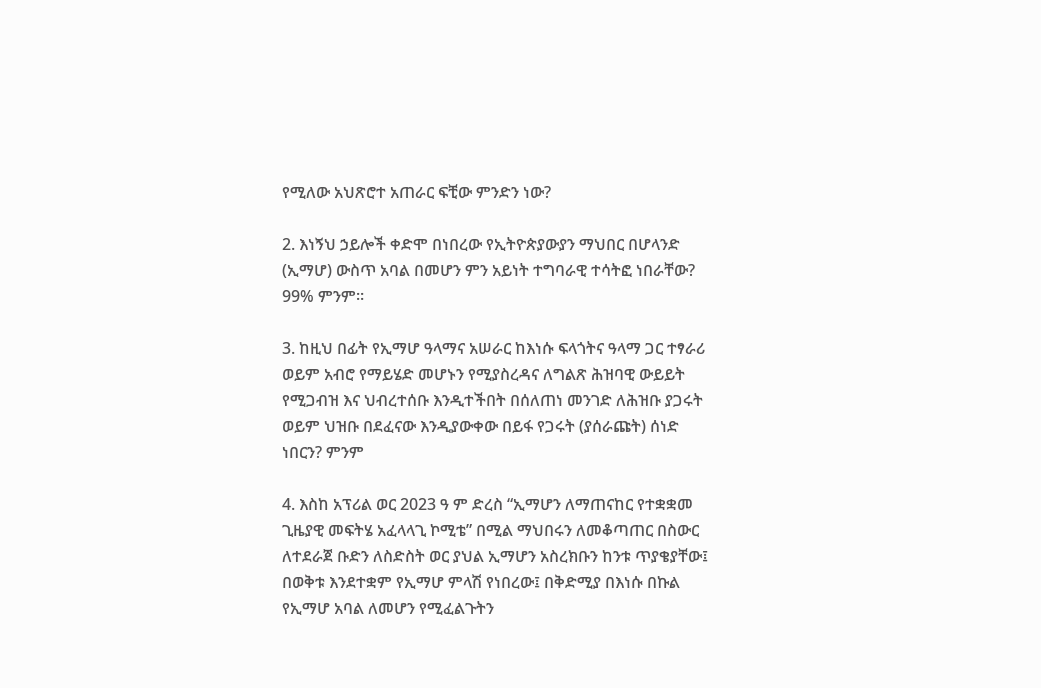የሚለው አህጽሮተ አጠራር ፍቺው ምንድን ነው?

2. እነኝህ ኃይሎች ቀድሞ በነበረው የኢትዮጵያውያን ማህበር በሆላንድ (ኢማሆ) ውስጥ አባል በመሆን ምን አይነት ተግባራዊ ተሳትፎ ነበራቸው? 99% ምንም።

3. ከዚህ በፊት የኢማሆ ዓላማና አሠራር ከእነሱ ፍላጎትና ዓላማ ጋር ተፃራሪ ወይም አብሮ የማይሄድ መሆኑን የሚያስረዳና ለግልጽ ሕዝባዊ ውይይት የሚጋብዝ እና ህብረተሰቡ እንዲተችበት በሰለጠነ መንገድ ለሕዝቡ ያጋሩት ወይም ህዝቡ በደፈናው እንዲያውቀው በይፋ የጋሩት (ያሰራጩት) ሰነድ ነበርን? ምንም

4. እስከ አፕሪል ወር 2023 ዓ ም ድረስ “ኢማሆን ለማጠናከር የተቋቋመ ጊዜያዊ መፍትሄ አፈላላጊ ኮሚቴ” በሚል ማህበሩን ለመቆጣጠር በስውር ለተደራጀ ቡድን ለስድስት ወር ያህል ኢማሆን አስረክቡን ከንቱ ጥያቄያቸው፤ በወቅቱ እንደተቋም የኢማሆ ምላሽ የነበረው፤ በቅድሚያ በእነሱ በኩል የኢማሆ አባል ለመሆን የሚፈልጉትን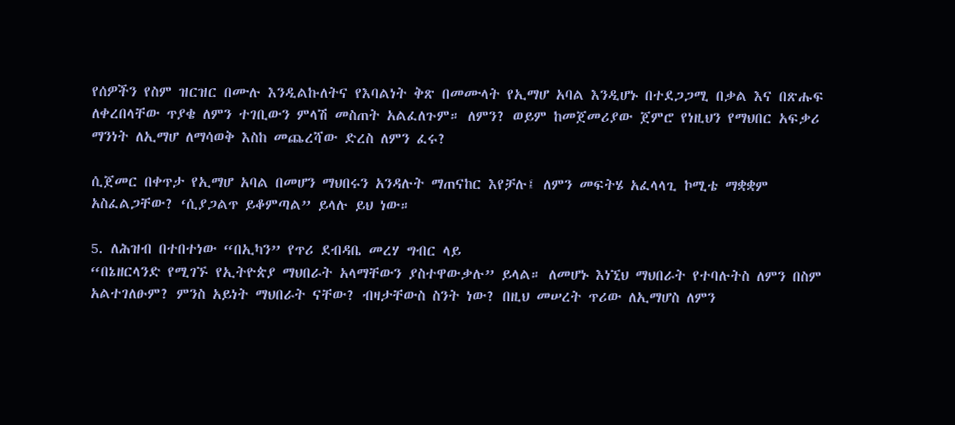የሰዎችን የስም ዝርዝር በሙሉ እንዲልኩለትና የእባልነት ቅጽ በመሙላት የኢማሆ አባል እንዲሆኑ በተደጋጋሚ በቃል እና በጽሑፍ ለቀረበላቸው ጥያቄ ለምን ተገቢውን ምላሽ መስጠት አልፈለጉም። ለምን? ወይም ከመጀመሪያው ጀምሮ የነዚህን የማህበር አፍቃሪ ማንነት ለኢማሆ ለማሳወቅ እስከ መጨረሻው ድረስ ለምን ፈሩ?

ሲጀመር በቀጥታ የኢማሆ አባል በመሆን ማህበሩን አንዳሉት ማጠናከር እየቻሉ፤ ለምን መፍትሄ አፈላላጊ ኮሚቴ ማቋቋም አስፈልጋቸው? ‘ሲያጋልጥ ይቆምጣል” ይላሉ ይህ ነው።

5. ለሕዝብ በተበተነው “በኢካን” የጥሪ ደብዳቤ መረሃ ግብር ላይ
“በኔዘርላንድ የሚገኙ የኢትዮጵያ ማህበራት አላማቸውን ያስተዋውቃሉ” ይላል። ለመሆኑ እነኚህ ማህበራት የተባሉትስ ለምን በስም አልተገለፁም? ምንስ አይነት ማህበራት ናቸው? ብዛታቸውስ ስንት ነው? በዚህ መሠረት ጥሪው ለኢማሆስ ለምን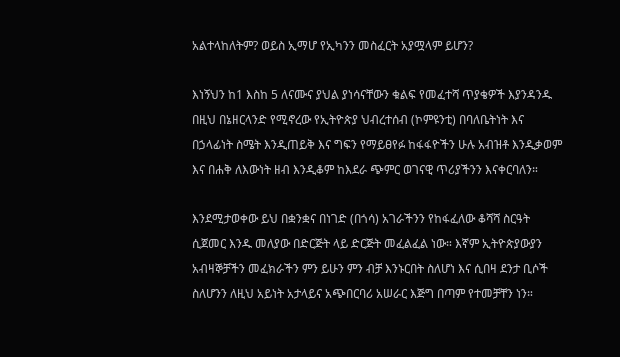አልተላከለትም? ወይስ ኢማሆ የኢካንን መስፈርት አያሟላም ይሆን?

እነኝህን ከ1 እስከ 5 ለናሙና ያህል ያነሳናቸውን ቁልፍ የመፈተሻ ጥያቄዎች እያንዳንዱ በዚህ በኔዘርላንድ የሚኖረው የኢትዮጵያ ህብረተሰብ (ኮምዩንቲ) በባለቤትነት እና በኃላፊነት ስሜት እንዲጠይቅ እና ግፍን የማይፀየፉ ከፋፋዮችን ሁሉ አብዝቶ እንዲቃወም እና በሐቅ ለእውነት ዘብ እንዲቆም ከእደራ ጭምር ወገናዊ ጥሪያችንን እናቀርባለን።

እንደሚታወቀው ይህ በቋንቋና በነገድ (በጎሳ) አገራችንን የከፋፈለው ቆሻሻ ስርዓት ሲጀመር እንዱ መለያው በድርጅት ላይ ድርጅት መፈልፈል ነው። እኛም ኢትዮጵያውያን አብዛኞቻችን መፈክራችን ምን ይሁን ምን ብቻ እንኑርበት ስለሆነ እና ሲበዛ ደንታ ቢሶች ስለሆንን ለዚህ አይነት አታላይና አጭበርባሪ አሠራር እጅግ በጣም የተመቻቸን ነን።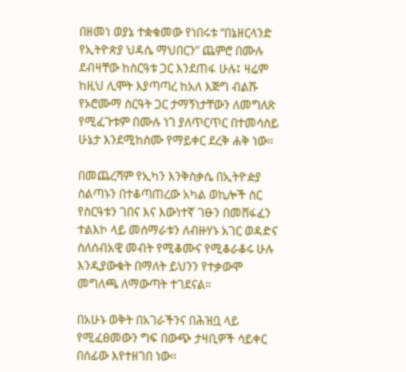በዘመነ ወያኔ ተቋቁመው የነበሩቱ “በኔዘርላንድ የኢትዮጵያ ህዳሴ ማህበርን” ጨምሮ በሙሉ ደብዛቸው ከስርዓቱ ጋር እንደጠፋ ሁሉ፤ ዛሬም ከዚህ ሊሞት እያጣጣረ ከአለ እጅግ ብልሹ የኦሮሙማ ስርዓት ጋር ታማኝነታቸውን ለመግለጽ የሚፈጉቱም በሙሉ ነገ ያለጥርጥር በተመሳስይ ሁኔታ እንደሚከስሙ የማይቀር ደረቅ ሐቅ ነው።

በመጨረሻም የኢካን እንቅስቃሴ በኢትዮዽያ ስልጣኑን በተቆጣጠረው አካል ወኪሎች ስር የስርዓቱን ገበና እና እውነተኛ ገፁን በመሸፋፈን ተልእኮ ላይ መሰማራቱን ለብዙሃኑ አገር ወዳድና ስለሰብአዊ መብት የሚቆሙና የሚቆራቆሩ ሁሉ እንዲያውቁት በማለት ይህንን የተቃውሞ መግለጫ ለማውጣት ተገደናል።

በአሁኑ ወቅት በአገራችንና በሕዝቧ ላይ የሚፈፀመውን ግፍ በውጭ ታዛቢዎች ሳይቀር በሰፊው እየተዘገበ ነው።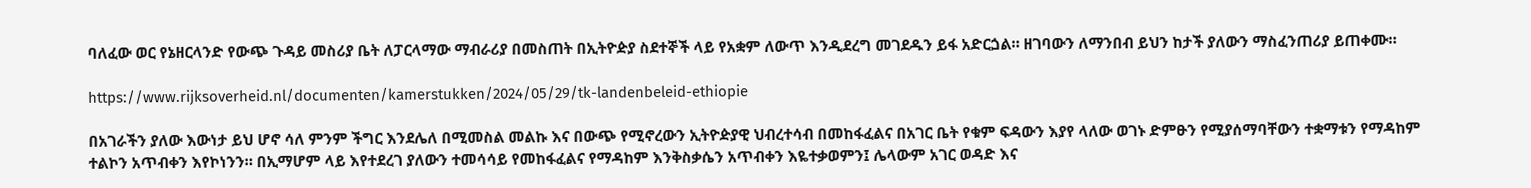ባለፈው ወር የኔዘርላንድ የውጭ ጉዳይ መስሪያ ቤት ለፓርላማው ማብራሪያ በመስጠት በኢትዮዽያ ስደተኞች ላይ የአቋም ለውጥ እንዲደረግ መገደዱን ይፋ አድርጏል። ዘገባውን ለማንበብ ይህን ከታች ያለውን ማስፈንጠሪያ ይጠቀሙ።

https://www.rijksoverheid.nl/documenten/kamerstukken/2024/05/29/tk-landenbeleid-ethiopie

በአገራችን ያለው እውነታ ይህ ሆኖ ሳለ ምንም ችግር እንደሌለ በሚመስል መልኩ እና በውጭ የሚኖረውን ኢትዮዽያዊ ህብረተሳብ በመከፋፈልና በአገር ቤት የቁም ፍዳውን እያየ ላለው ወገኑ ድምፁን የሚያሰማባቸውን ተቋማቱን የማዳከም ተልኮን አጥብቀን እየኮነንን። በኢማሆም ላይ እየተደረገ ያለውን ተመሳሳይ የመከፋፈልና የማዳከም እንቅስቃሴን አጥብቀን እዬተቃወምን፤ ሌላውም አገር ወዳድ እና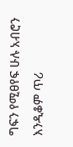ግፍን የሚፀየፍ ሁሉ አብሮን እንዲቆም ጥሪ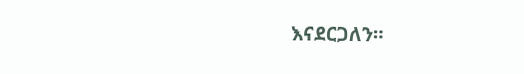እናደርጋለን።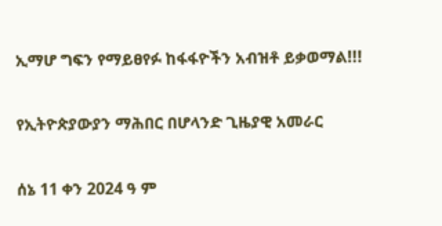ኢማሆ ግፍን የማይፀየፉ ከፋፋዮችን አብዝቶ ይቃወማል!!!

የኢትዮጵያውያን ማሕበር በሆላንድ ጊዜያዊ አመራር

ሰኔ 11 ቀን 2024 ዓ ም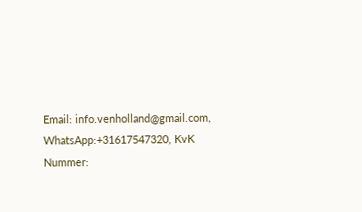Email: info.venholland@gmail.com, WhatsApp:+31617547320, KvK Nummer: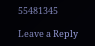55481345

Leave a Reply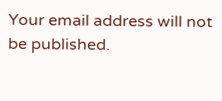Your email address will not be published.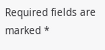Required fields are marked *